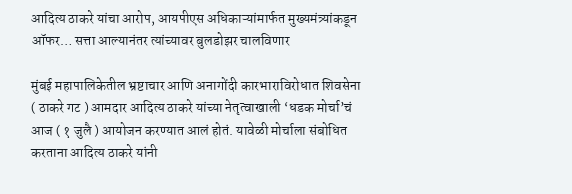आदित्य ठाकरे यांचा आरोप, आयपीएस अधिकाऱ्यांमार्फत मुख्यमंत्र्यांकडून ऑफर… सत्ता आल्यानंतर त्यांच्यावर बुलडोझर चालविणार

मुंबई महापालिकेतील भ्रष्टाचार आणि अनागोंदी कारभाराविरोधात शिवसेना ( ठाकरे गट ) आमदार आदित्य ठाकरे यांच्या नेतृत्वाखाली ‘धडक मोर्चा’चं आज ( १ जुलै ) आयोजन करण्यात आलं होतं. यावेळी मोर्चाला संबोधित करताना आदित्य ठाकरे यांनी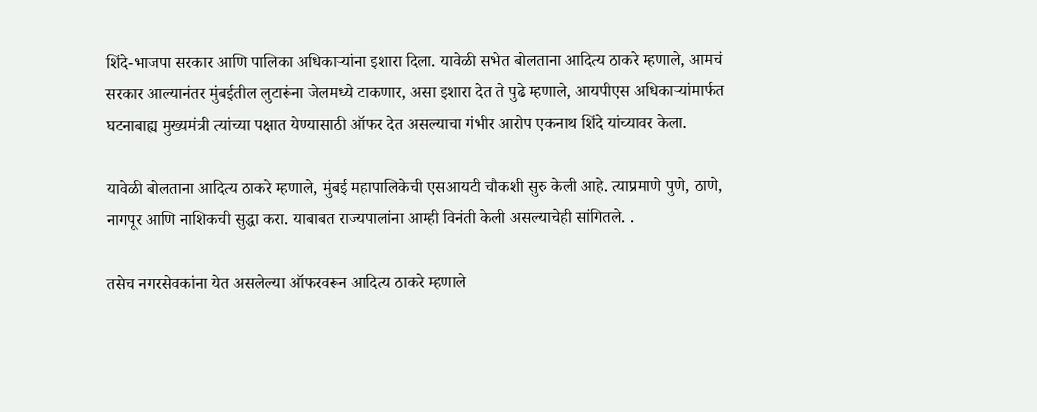शिंदे-भाजपा सरकार आणि पालिका अधिकाऱ्यांना इशारा दिला. यावेळी सभेत बोलताना आदित्य ठाकरे म्हणाले, आमचं सरकार आल्यानंतर मुंबईतील लुटारूंना जेलमध्ये टाकणार, असा इशारा देत ते पुढे म्हणाले, आयपीएस अधिकाऱ्यांमार्फत घटनाबाह्य मुख्यमंत्री त्यांच्या पक्षात येण्यासाठी ऑफर देत असल्याचा गंभीर आरोप एकनाथ शिंदे यांच्यावर केला.

यावेळी बोलताना आदित्य ठाकरे म्हणाले, मुंबई महापालिकेची एसआयटी चौकशी सुरु केली आहे. त्याप्रमाणे पुणे, ठाणे, नागपूर आणि नाशिकची सुद्धा करा. याबाबत राज्यपालांना आम्ही विनंती केली असल्याचेही सांगितले. .

तसेच नगरसेवकांना येत असलेल्या ऑफरवरून आदित्य ठाकरे म्हणाले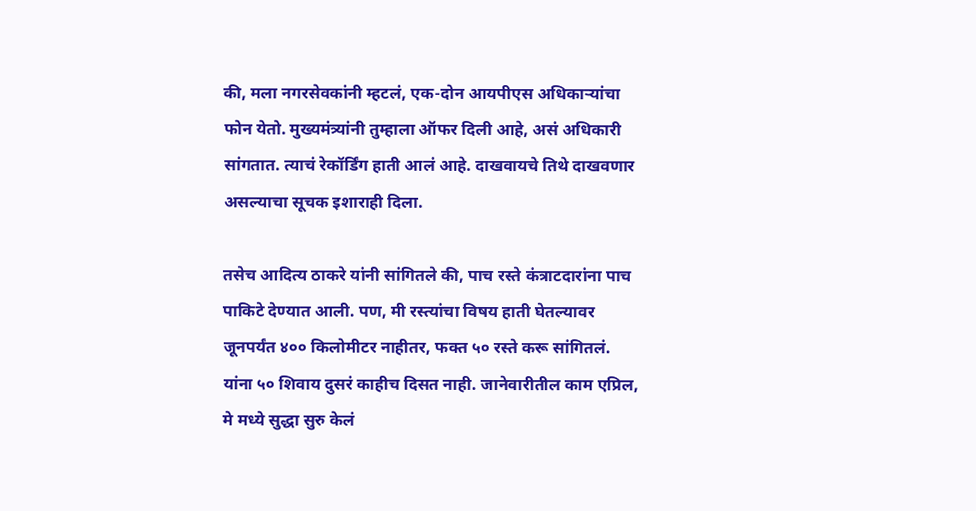की, मला नगरसेवकांनी म्हटलं, एक-दोन आयपीएस अधिकाऱ्यांचा फोन येतो. मुख्यमंत्र्यांनी तुम्हाला ऑफर दिली आहे, असं अधिकारी सांगतात. त्याचं रेकॉर्डिंग हाती आलं आहे. दाखवायचे तिथे दाखवणार असल्याचा सूचक इशाराही दिला.

तसेच आदित्य ठाकरे यांनी सांगितले की, पाच रस्ते कंत्राटदारांना पाच पाकिटे देण्यात आली. पण, मी रस्त्यांचा विषय हाती घेतल्यावर जूनपर्यंत ४०० किलोमीटर नाहीतर, फक्त ५० रस्ते करू सांगितलं. यांना ५० शिवाय दुसरं काहीच दिसत नाही. जानेवारीतील काम एप्रिल, मे मध्ये सुद्धा सुरु केलं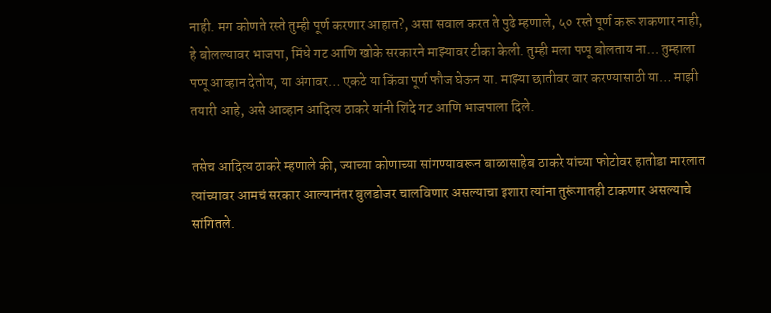नाही. मग कोणते रस्ते तुम्ही पूर्ण करणार आहात?, असा सवाल करत ते पुढे म्हणाले, ५० रस्ते पूर्ण करू शकणार नाही, हे बोलल्यावर भाजपा, मिंधे गट आणि खोके सरकारने माझ्यावर टीका केली. तुम्ही मला पप्पू बोलताय ना… तुम्हाला पप्पू आव्हान देतोय, या अंगावर… एकटे या किंवा पूर्ण फौज घेऊन या. माझ्या छातीवर वार करण्यासाठी या… माझी तयारी आहे, असे आव्हान आदित्य ठाकरे यांनी शिंदे गट आणि भाजपाला दिले.

तसेच आदित्य ठाकरे म्हणाले की, ज्याच्या कोणाच्या सांगण्यावरून बाळासाहेब ठाकरे यांच्या फोटोवर हातोडा मारलात त्यांच्यावर आमचं सरकार आल्यानंतर बुलडोजर चालविणार असल्याचा इशारा त्यांना तुरूंगातही टाकणार असल्याचे सांगितले.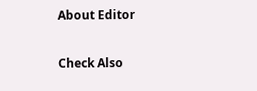About Editor

Check Also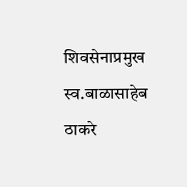शिवसेनाप्रमुख स्व.बाळासाहेब ठाकरे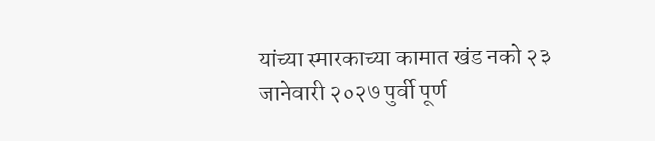यांच्या स्मारकाच्या कामात खंड नको २३ जानेवारी २०२७ पुर्वी पूर्ण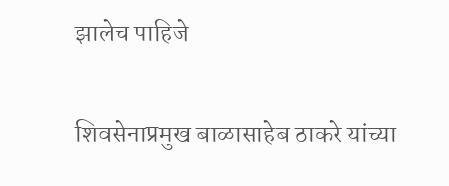झालेच पाहिजे

शिवसेनाप्रमुख बाळासाहेब ठाकरे यांच्या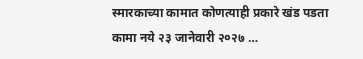स्मारकाच्या कामात कोणत्याही प्रकारे खंड पडता कामा नये २३ जानेवारी २०२७ …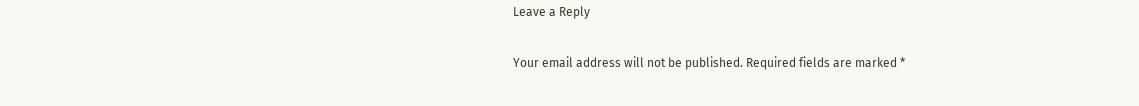Leave a Reply

Your email address will not be published. Required fields are marked *